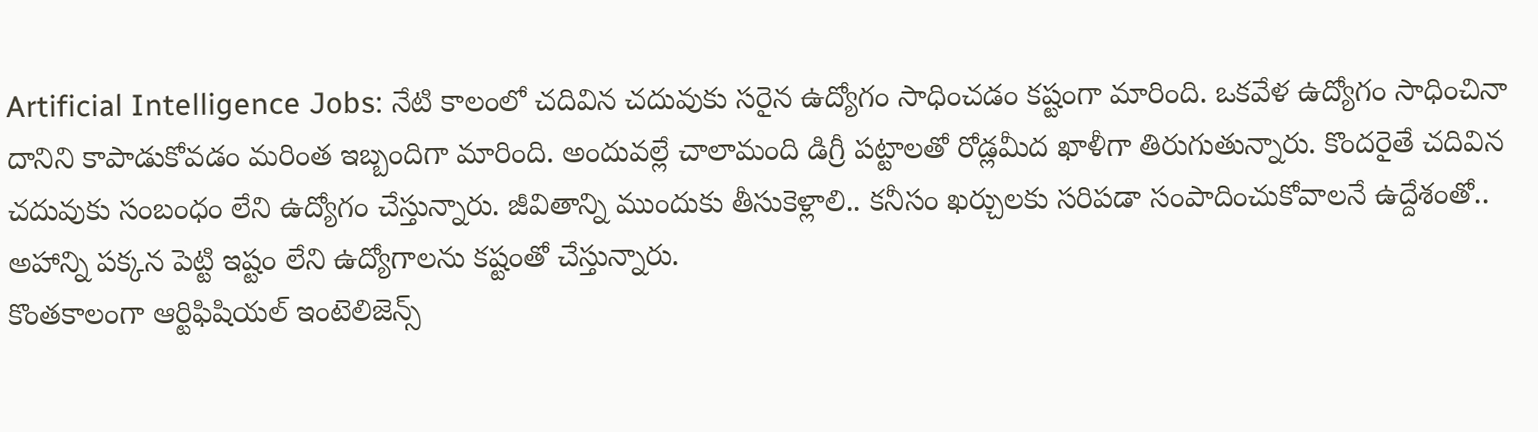Artificial Intelligence Jobs: నేటి కాలంలో చదివిన చదువుకు సరైన ఉద్యోగం సాధించడం కష్టంగా మారింది. ఒకవేళ ఉద్యోగం సాధించినా దానిని కాపాడుకోవడం మరింత ఇబ్బందిగా మారింది. అందువల్లే చాలామంది డిగ్రీ పట్టాలతో రోడ్లమీద ఖాళీగా తిరుగుతున్నారు. కొందరైతే చదివిన చదువుకు సంబంధం లేని ఉద్యోగం చేస్తున్నారు. జీవితాన్ని ముందుకు తీసుకెళ్లాలి.. కనీసం ఖర్చులకు సరిపడా సంపాదించుకోవాలనే ఉద్దేశంతో.. అహాన్ని పక్కన పెట్టి ఇష్టం లేని ఉద్యోగాలను కష్టంతో చేస్తున్నారు.
కొంతకాలంగా ఆర్టిఫిషియల్ ఇంటెలిజెన్స్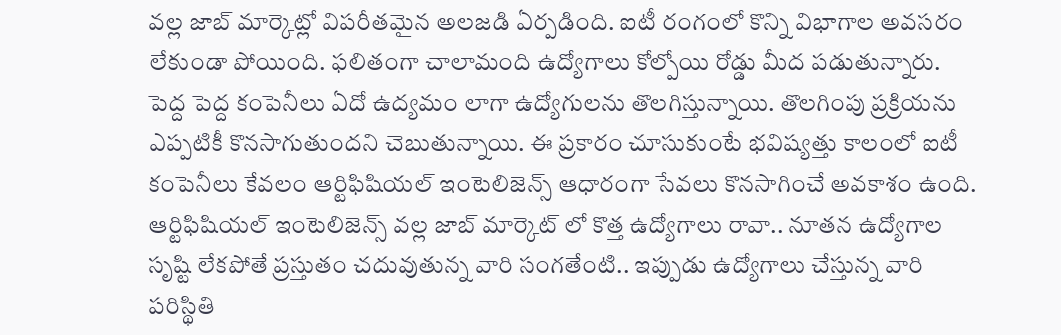వల్ల జాబ్ మార్కెట్లో విపరీతమైన అలజడి ఏర్పడింది. ఐటీ రంగంలో కొన్ని విభాగాల అవసరం లేకుండా పోయింది. ఫలితంగా చాలామంది ఉద్యోగాలు కోల్పోయి రోడ్డు మీద పడుతున్నారు. పెద్ద పెద్ద కంపెనీలు ఏదో ఉద్యమం లాగా ఉద్యోగులను తొలగిస్తున్నాయి. తొలగింపు ప్రక్రియను ఎప్పటికీ కొనసాగుతుందని చెబుతున్నాయి. ఈ ప్రకారం చూసుకుంటే భవిష్యత్తు కాలంలో ఐటీ కంపెనీలు కేవలం ఆర్టిఫిషియల్ ఇంటెలిజెన్స్ ఆధారంగా సేవలు కొనసాగించే అవకాశం ఉంది.
ఆర్టిఫిషియల్ ఇంటెలిజెన్స్ వల్ల జాబ్ మార్కెట్ లో కొత్త ఉద్యోగాలు రావా.. నూతన ఉద్యోగాల సృష్టి లేకపోతే ప్రస్తుతం చదువుతున్న వారి సంగతేంటి.. ఇప్పుడు ఉద్యోగాలు చేస్తున్న వారి పరిస్థితి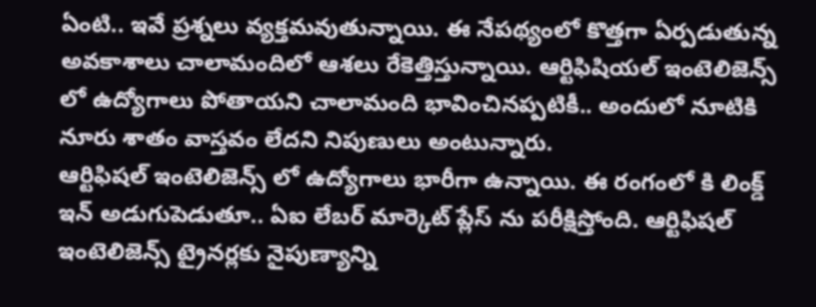ఏంటి.. ఇవే ప్రశ్నలు వ్యక్తమవుతున్నాయి. ఈ నేపథ్యంలో కొత్తగా ఏర్పడుతున్న అవకాశాలు చాలామందిలో ఆశలు రేకెత్తిస్తున్నాయి. ఆర్టిఫిషియల్ ఇంటెలిజెన్స్ లో ఉద్యోగాలు పోతాయని చాలామంది భావించినప్పటికీ.. అందులో నూటికి నూరు శాతం వాస్తవం లేదని నిపుణులు అంటున్నారు.
ఆర్టిఫిషల్ ఇంటెలిజెన్స్ లో ఉద్యోగాలు భారీగా ఉన్నాయి. ఈ రంగంలో కి లింక్డ్ ఇన్ అడుగుపెడుతూ.. ఏఐ లేబర్ మార్కెట్ ప్లేస్ ను పరీక్షిస్తోంది. ఆర్టిఫిషల్ ఇంటెలిజెన్స్ ట్రైనర్లకు నైపుణ్యాన్ని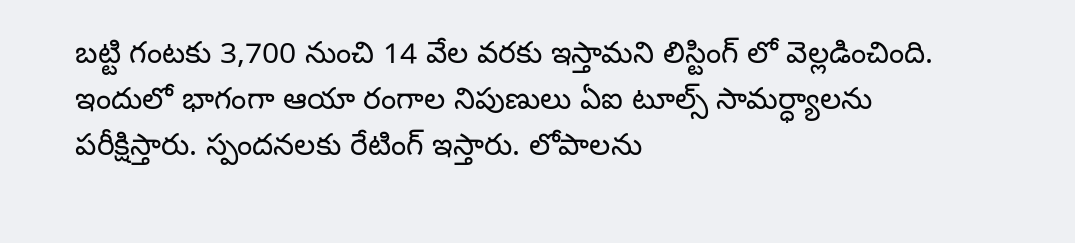బట్టి గంటకు 3,700 నుంచి 14 వేల వరకు ఇస్తామని లిస్టింగ్ లో వెల్లడించింది. ఇందులో భాగంగా ఆయా రంగాల నిపుణులు ఏఐ టూల్స్ సామర్ధ్యాలను పరీక్షిస్తారు. స్పందనలకు రేటింగ్ ఇస్తారు. లోపాలను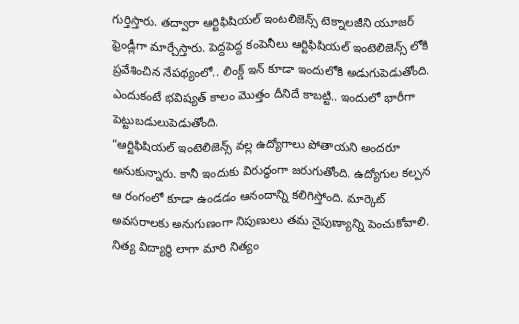గుర్తిస్తారు. తద్వారా ఆర్టిఫిషియల్ ఇంటలిజెన్స్ టెక్నాలజీని యూజర్ ఫ్రెండ్లీగా మార్చేస్తారు. పెద్దపెద్ద కంపెనీలు ఆర్టిఫిషియల్ ఇంటెలిజెన్స్ లోకి ప్రవేశించిన నేపథ్యంలో.. లింక్డ్ ఇన్ కూడా ఇందులోకి అడుగుపెడుతోంది. ఎందుకంటే భవిష్యత్ కాలం మొత్తం దీనిదే కాబట్టి.. ఇందులో భారీగా పెట్టుబడులుపెడుతోంది.
“ఆర్టిఫిషియల్ ఇంటెలిజెన్స్ వల్ల ఉద్యోగాలు పోతాయని అందరూ అనుకున్నారు. కానీ ఇందుకు విరుద్ధంగా జరుగుతోంది. ఉద్యోగుల కల్పన ఆ రంగంలో కూడా ఉండడం ఆనందాన్ని కలిగిస్తోంది. మార్కెట్ అవసరాలకు అనుగుణంగా నిపుణులు తమ నైపుణ్యాన్ని పెంచుకోవాలి. నిత్య విద్యార్థి లాగా మారి నిత్యం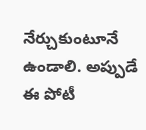నేర్చుకుంటూనే ఉండాలి. అప్పుడే ఈ పోటీ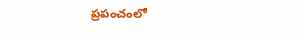ప్రపంచంలో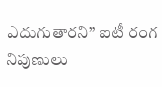ఎదుగుతారని” ఐటీ రంగ నిపుణులు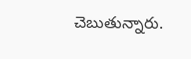చెబుతున్నారు.